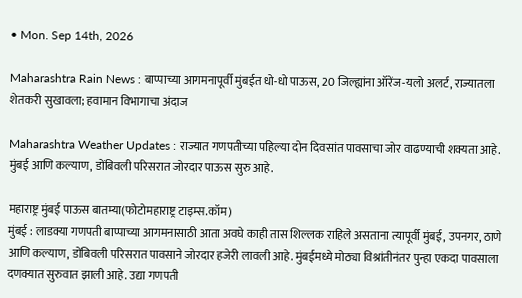• Mon. Sep 14th, 2026

Maharashtra Rain News : बाप्पाच्या आगमनापूर्वी मुंबईत धो-धो पाऊस, 20 जिल्ह्यांना ऑरेंज-यलो अलर्ट, राज्यातला शेतकरी सुखावला; हवामान विभागाचा अंदाज

Maharashtra Weather Updates : राज्यात गणपतीच्या पहिल्या दोन दिवसांत पावसाचा जोर वाढण्याची शक्यता आहे. मुंबई आणि कल्याण, डोंबिवली परिसरात जोरदार पाऊस सुरु आहे.

महाराष्ट्र मुंबई पाऊस बातम्या(फोटोमहाराष्ट्र टाइम्स.कॉम)
मुंबई : लाडक्या गणपती बाप्पाच्या आगमनासाठी आता अवघे काही तास शिल्लक राहिले असताना त्यापूर्वी मुंबई, उपनगर, ठाणे आणि कल्याण, डोंबिवली परिसरात पावसाने जोरदार हजेरी लावली आहे. मुंबईमध्ये मोठ्या विश्रांतीनंतर पुन्हा एकदा पावसाला दणक्यात सुरुवात झाली आहे. उद्या गणपती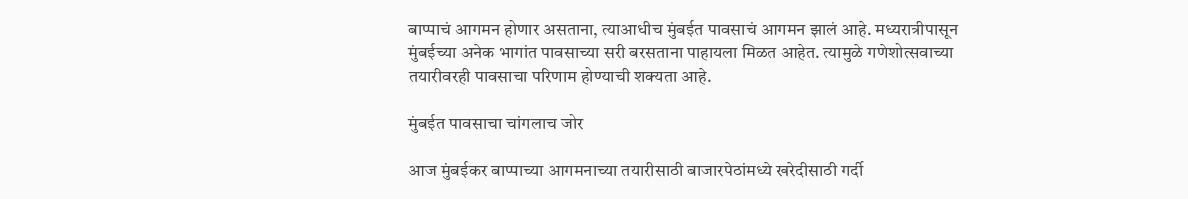बाप्पाचं आगमन होणार असताना, त्याआधीच मुंबईत पावसाचं आगमन झालं आहे. मध्यरात्रीपासून मुंबईच्या अनेक भागांत पावसाच्या सरी बरसताना पाहायला मिळत आहेत. त्यामुळे गणेशोत्सवाच्या तयारीवरही पावसाचा परिणाम होण्याची शक्यता आहे.

मुंबईत पावसाचा चांगलाच जोर

आज मुंबईकर बाप्पाच्या आगमनाच्या तयारीसाठी बाजारपेठांमध्ये खरेदीसाठी गर्दी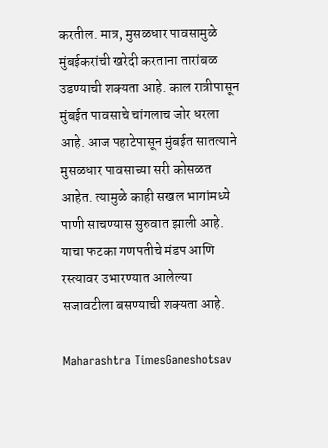करतील. मात्र, मुसळधार पावसामुळे मुंबईकरांची खरेदी करताना तारांबळ उडण्याची शक्यता आहे. काल रात्रीपासून मुंबईत पावसाचे चांगलाच जोर धरला आहे. आज पहाटेपासून मुंबईत सातत्याने मुसळधार पावसाच्या सरी कोसळत आहेत. त्यामुळे काही सखल भागांमध्ये पाणी साचण्यास सुरुवात झाली आहे. याचा फटका गणपतीचे मंडप आणि रस्त्यावर उभारण्यात आलेल्या सजावटीला बसण्याची शक्यता आहे.

Maharashtra TimesGaneshotsav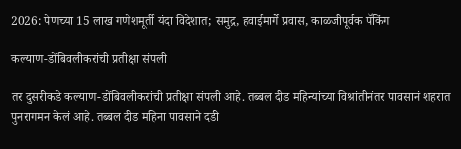2026: पेणच्या 15 लाख गणेशमूर्ती यंदा विदेशात; समुद्र, हवाईमार्गे प्रवास, काळजीपूर्वक पॅकिंग

कल्याण-डोंबिवलीकरांची प्रतीक्षा संपली

तर दुसरीकडे कल्याण-डोंबिवलीकरांची प्रतीक्षा संपली आहे. तब्बल दीड महिन्यांच्या विश्रांतीनंतर पावसानं शहरात पुनरागमन केलं आहे. तब्बल दीड महिना पावसाने दडी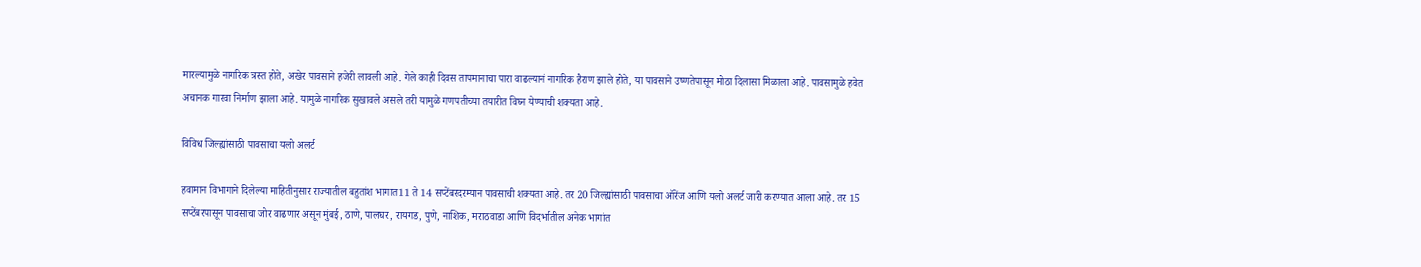मारल्यामुळे नागरिक त्रस्त होते, अखेर पावसाने हजेरी लावली आहे. गेले काही दिवस तापमानाचा पारा वाढल्यानं नागरिक हैराण झाले होते, या पावसाने उष्णतेपासून मोठा दिलासा मिळाला आहे. पावसामुळे हवेत अचानक गारवा निर्माण झाला आहे. यामुळे नागरिक सुखावले असले तरी यामुळे गणपतीच्या तयारीत विघ्न येण्याची शक्यता आहे.

विविध जिल्ह्यांसाठी पावसाचा यलो अलर्ट

हवामान विभागाने दिलेल्या माहितीनुसार राज्यातील बहुतांश भागात11 ते 14 सप्टेंबरदरम्यान पावसाची शक्यता आहे. तर 20 जिल्ह्यांसाठी पावसाचा ऑरेंज आणि यलो अलर्ट जारी करण्यात आला आहे. तर 15 सप्टेंबरपासून पावसाचा जोर वाढणार असून मुंबई, ठाणे, पालघर, रायगड, पुणे, नाशिक, मराठवाडा आणि विदर्भातील अनेक भागांत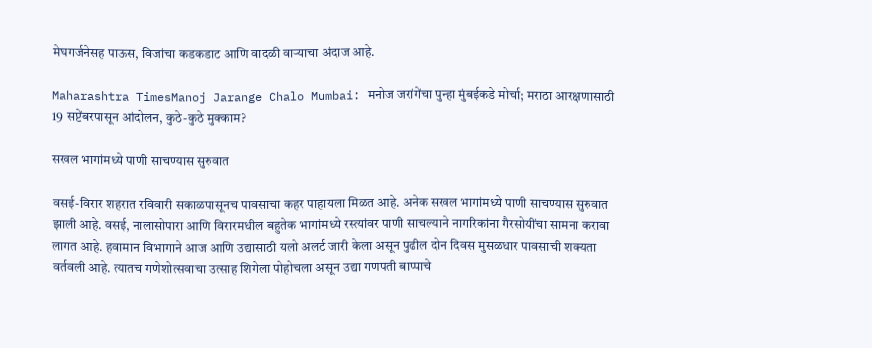मेघगर्जनेसह पाऊस, विजांचा कडकडाट आणि वादळी वाऱ्याचा अंदाज आहे.

Maharashtra TimesManoj Jarange Chalo Mumbai: मनोज जरांगेंचा पुन्हा मुंबईकडे मोर्चा; मराठा आरक्षणासाठी 19 सप्टेंबरपासून आंदोलन, कुठे-कुठे मुक्काम?

सखल भागांमध्ये पाणी साचण्यास सुरुवात

वसई-विरार शहरात रविवारी सकाळपासूनच पावसाचा कहर पाहायला मिळत आहे. अनेक सखल भागांमध्ये पाणी साचण्यास सुरुवात झाली आहे. वसई, नालासोपारा आणि विरारमधील बहुतेक भागांमध्ये रस्त्यांवर पाणी साचल्याने नागरिकांना गैरसोयींचा सामना करावा लागत आहे. हवामान विभागाने आज आणि उद्यासाठी यलो अलर्ट जारी केला असून पुढील दोन दिवस मुसळधार पावसाची शक्यता वर्तवली आहे. त्यातच गणेशोत्सवाचा उत्साह शिगेला पोहोचला असून उद्या गणपती बाप्पाचे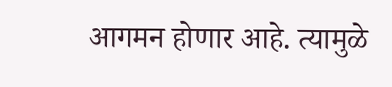आगमन होणार आहे. त्यामुळे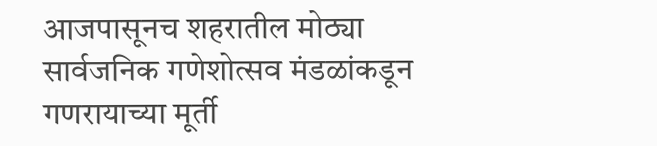आजपासूनच शहरातील मोठ्या सार्वजनिक गणेशोत्सव मंडळांकडून गणरायाच्या मूर्ती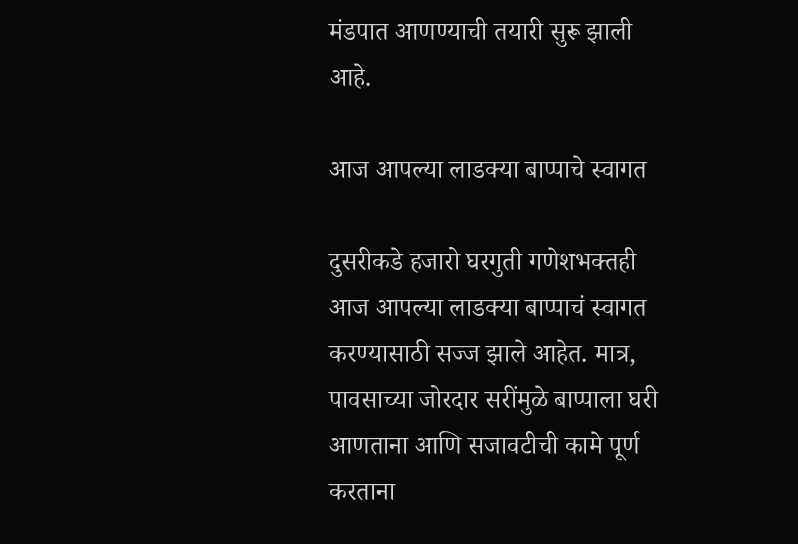मंडपात आणण्याची तयारी सुरू झाली आहे.

आज आपल्या लाडक्या बाप्पाचे स्वागत

दुसरीकडे हजारो घरगुती गणेशभक्तही आज आपल्या लाडक्या बाप्पाचं स्वागत करण्यासाठी सज्ज झाले आहेत. मात्र, पावसाच्या जोरदार सरींमुळे बाप्पाला घरी आणताना आणि सजावटीची कामे पूर्ण करताना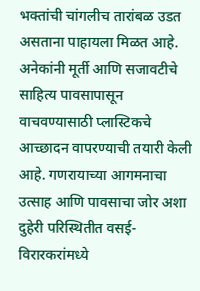भक्तांची चांगलीच तारांबळ उडत असताना पाहायला मिळत आहे. अनेकांनी मूर्ती आणि सजावटीचे साहित्य पावसापासून वाचवण्यासाठी प्लास्टिकचे आच्छादन वापरण्याची तयारी केली आहे. गणरायाच्या आगमनाचा उत्साह आणि पावसाचा जोर अशा दुहेरी परिस्थितीत वसई-विरारकरांमध्ये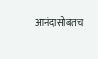आनंदासोबतच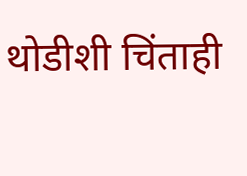थोडीशी चिंताही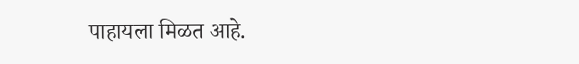पाहायला मिळत आहे.